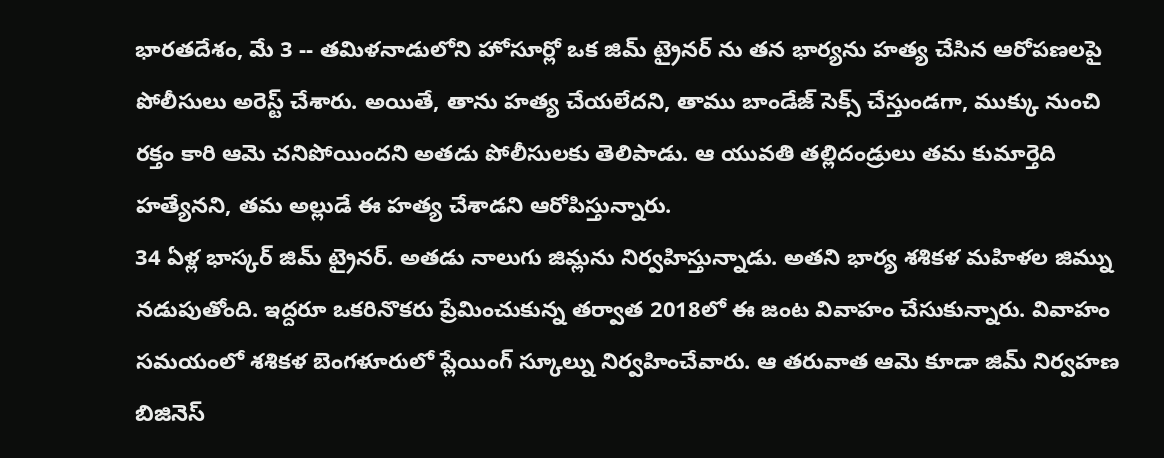భారతదేశం, మే 3 -- తమిళనాడులోని హోసూర్లో ఒక జిమ్ ట్రైనర్ ను తన భార్యను హత్య చేసిన ఆరోపణలపై పోలీసులు అరెస్ట్ చేశారు. అయితే, తాను హత్య చేయలేదని, తాము బాండేజ్ సెక్స్ చేస్తుండగా, ముక్కు నుంచి రక్తం కారి ఆమె చనిపోయిందని అతడు పోలీసులకు తెలిపాడు. ఆ యువతి తల్లిదండ్రులు తమ కుమార్తెది హత్యేనని, తమ అల్లుడే ఈ హత్య చేశాడని ఆరోపిస్తున్నారు.
34 ఏళ్ల భాస్కర్ జిమ్ ట్రైనర్. అతడు నాలుగు జిమ్లను నిర్వహిస్తున్నాడు. అతని భార్య శశికళ మహిళల జిమ్ను నడుపుతోంది. ఇద్దరూ ఒకరినొకరు ప్రేమించుకున్న తర్వాత 2018లో ఈ జంట వివాహం చేసుకున్నారు. వివాహం సమయంలో శశికళ బెంగళూరులో ప్లేయింగ్ స్కూల్ను నిర్వహించేవారు. ఆ తరువాత ఆమె కూడా జిమ్ నిర్వహణ బిజినెస్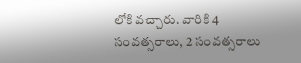లోకి వచ్చారు. వారికి 4 సంవత్సరాలు, 2 సంవత్సరాలు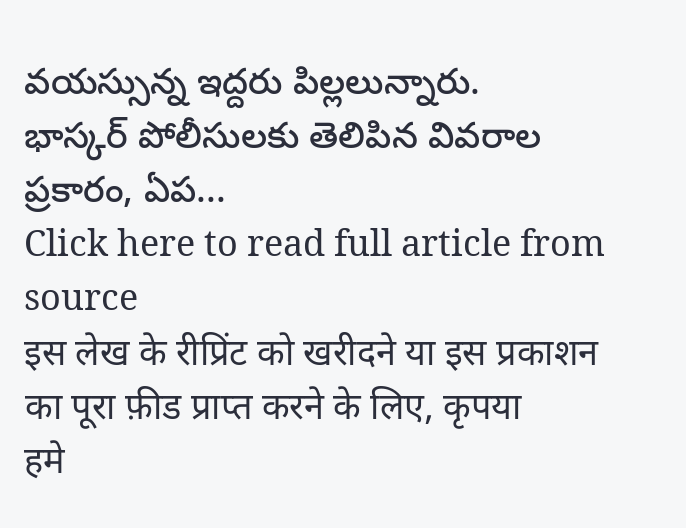వయస్సున్న ఇద్దరు పిల్లలున్నారు.
భాస్కర్ పోలీసులకు తెలిపిన వివరాల ప్రకారం, ఏప...
Click here to read full article from source
इस लेख के रीप्रिंट को खरीदने या इस प्रकाशन का पूरा फ़ीड प्राप्त करने के लिए, कृपया
हमे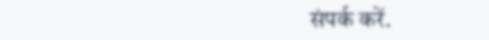संपर्क करें.